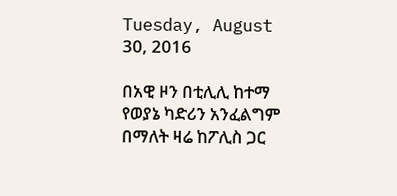Tuesday, August 30, 2016

በአዊ ዞን በቲሊሊ ከተማ የወያኔ ካድሪን አንፈልግም በማለት ዛሬ ከፖሊስ ጋር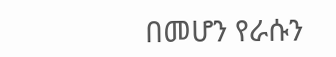በመሆን የራሱን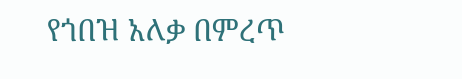የጎበዝ አለቃ በምረጥ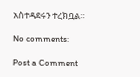አስተዳደሩን ተረክቧል።

No comments:

Post a Comment